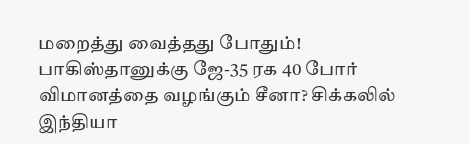மறைத்து வைத்தது போதும்! பாகிஸ்தானுக்கு ஜே-35 ரக 40 போர் விமானத்தை வழங்கும் சீனா? சிக்கலில் இந்தியா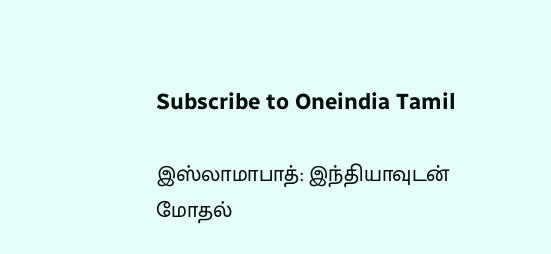Subscribe to Oneindia Tamil

இஸ்லாமாபாத்: இந்தியாவுடன் மோதல்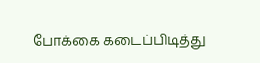போக்கை கடைப்பிடித்து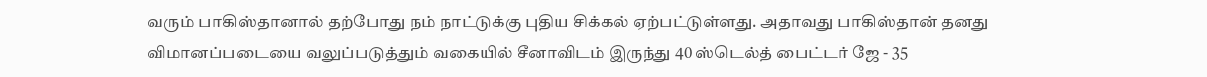வரும் பாகிஸ்தானால் தற்போது நம் நாட்டுக்கு புதிய சிக்கல் ஏற்பட்டுள்ளது. அதாவது பாகிஸ்தான் தனது விமானப்படையை வலுப்படுத்தும் வகையில் சீனாவிடம் இருந்து 40 ஸ்டெல்த் பைட்டர் ஜே - 35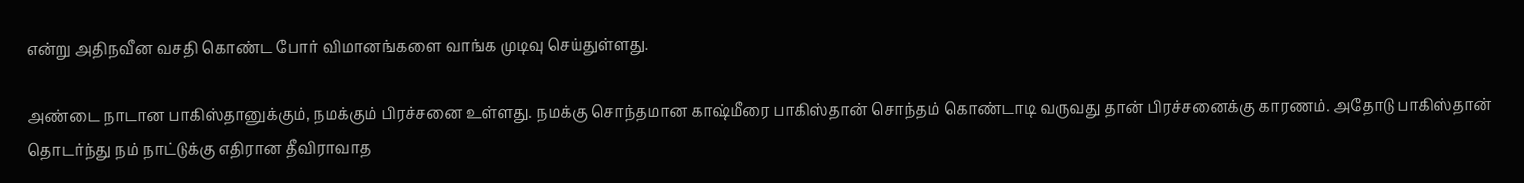என்று அதிநவீன வசதி கொண்ட போர் விமானங்களை வாங்க முடிவு செய்துள்ளது.

அண்டை நாடான பாகிஸ்தானுக்கும், நமக்கும் பிரச்சனை உள்ளது. நமக்கு சொந்தமான காஷ்மீரை பாகிஸ்தான் சொந்தம் கொண்டாடி வருவது தான் பிரச்சனைக்கு காரணம். அதோடு பாகிஸ்தான் தொடர்ந்து நம் நாட்டுக்கு எதிரான தீவிராவாத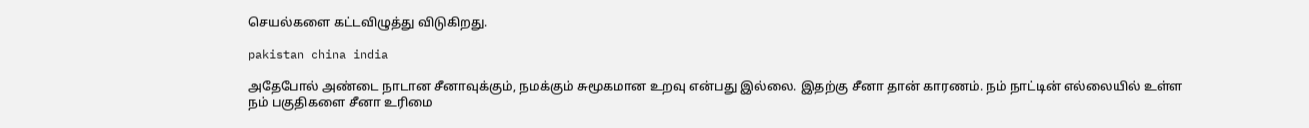செயல்களை கட்டவிழுத்து விடுகிறது.

pakistan china india

அதேபோல் அண்டை நாடான சீனாவுக்கும், நமக்கும் சுமூகமான உறவு என்பது இல்லை. இதற்கு சீனா தான் காரணம். நம் நாட்டின் எல்லையில் உள்ள நம் பகுதிகளை சீனா உரிமை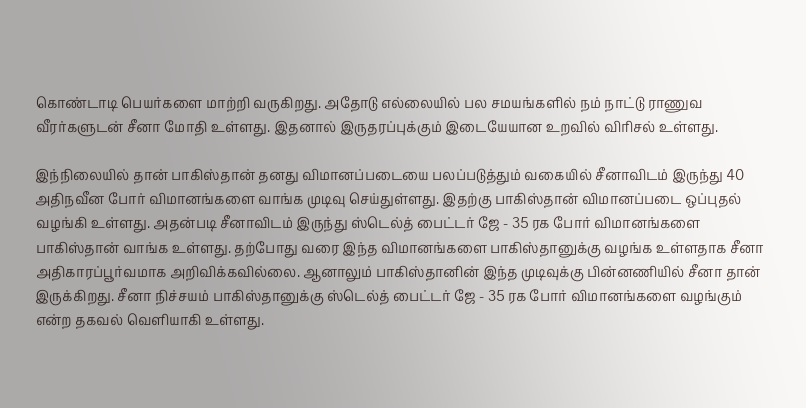கொண்டாடி பெயர்களை மாற்றி வருகிறது. அதோடு எல்லையில் பல சமயங்களில் நம் நாட்டு ராணுவ வீரர்களுடன் சீனா மோதி உள்ளது. இதனால் இருதரப்புக்கும் இடையேயான உறவில் விரிசல் உள்ளது.

இந்நிலையில் தான் பாகிஸ்தான் தனது விமானப்படையை பலப்படுத்தும் வகையில் சீனாவிடம் இருந்து 40 அதிநவீன போர் விமானங்களை வாங்க முடிவு செய்துள்ளது. இதற்கு பாகிஸ்தான் விமானப்படை ஒப்புதல் வழங்கி உள்ளது. அதன்படி சீனாவிடம் இருந்து ஸ்டெல்த் பைட்டர் ஜே - 35 ரக போர் விமானங்களை பாகிஸ்தான் வாங்க உள்ளது. தற்போது வரை இந்த விமானங்களை பாகிஸ்தானுக்கு வழங்க உள்ளதாக சீனா அதிகாரப்பூர்வமாக அறிவிக்கவில்லை. ஆனாலும் பாகிஸ்தானின் இந்த முடிவுக்கு பின்னணியில் சீனா தான் இருக்கிறது. சீனா நிச்சயம் பாகிஸ்தானுக்கு ஸ்டெல்த் பைட்டர் ஜே - 35 ரக போர் விமானங்களை வழங்கும் என்ற தகவல் வெளியாகி உள்ளது.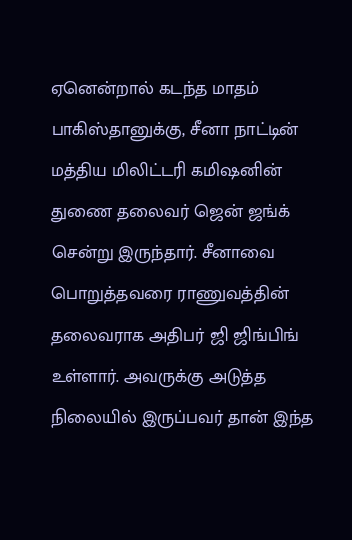ஏனென்றால் கடந்த மாதம் பாகிஸ்தானுக்கு, சீனா நாட்டின் மத்திய மிலிட்டரி கமிஷனின் துணை தலைவர் ஜென் ஜங்க் சென்று இருந்தார். சீனாவை பொறுத்தவரை ராணுவத்தின் தலைவராக அதிபர் ஜி ஜிங்பிங் உள்ளார். அவருக்கு அடுத்த நிலையில் இருப்பவர் தான் இந்த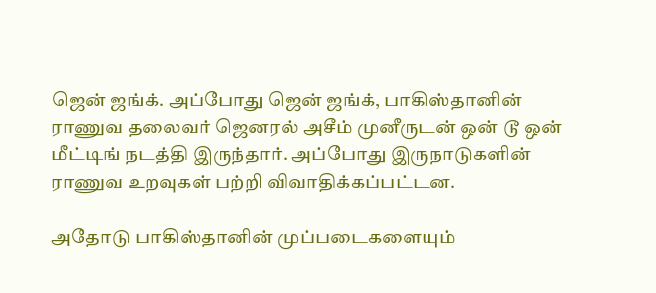ஜென் ஜங்க். அப்போது ஜென் ஜங்க், பாகிஸ்தானின் ராணுவ தலைவர் ஜெனரல் அசீம் முனீருடன் ஒன் டூ ஒன் மீட்டிங் நடத்தி இருந்தார். அப்போது இருநாடுகளின் ராணுவ உறவுகள் பற்றி விவாதிக்கப்பட்டன.

அதோடு பாகிஸ்தானின் முப்படைகளையும்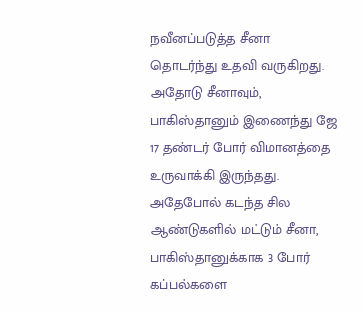நவீனப்படுத்த சீனா தொடர்ந்து உதவி வருகிறது. அதோடு சீனாவும், பாகிஸ்தானும் இணைந்து ஜே 17 தண்டர் போர் விமானத்தை உருவாக்கி இருந்தது. அதேபோல் கடந்த சில ஆண்டுகளில் மட்டும் சீனா, பாகிஸ்தானுக்காக 3 போர் கப்பல்களை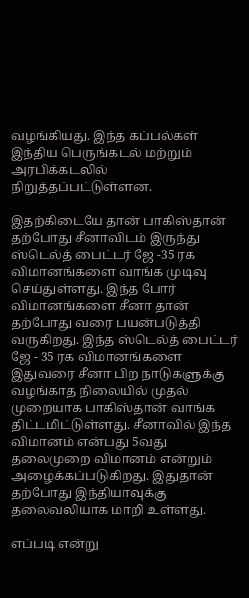வழங்கியது. இந்த கப்பல்கள் இந்திய பெருங்கடல் மற்றும் அரபிக்கடலில் நிறுத்தப்பட்டுள்ளன.

இதற்கிடையே தான் பாகிஸ்தான் தற்போது சீனாவிடம் இருந்து ஸ்டெல்த் பைட்டர் ஜே -35 ரக விமானங்களை வாங்க முடிவு செய்துள்ளது. இந்த போர் விமானங்களை சீனா தான் தற்போது வரை பயன்படுத்தி வருகிறது. இந்த ஸ்டெல்த் பைட்டர் ஜே - 35 ரக விமானங்களை இதுவரை சீனா பிற நாடுகளுக்கு வழங்காத நிலையில் முதல் முறையாக பாகிஸ்தான் வாங்க திட்டமிட்டுள்ளது. சீனாவில் இந்த விமானம் என்பது 5வது தலைமுறை விமானம் என்றும் அழைக்கப்படுகிறது. இதுதான் தற்போது இந்தியாவுக்கு தலைவலியாக மாறி உள்ளது.

எப்படி என்று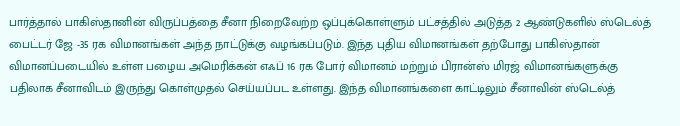பார்த்தால் பாகிஸ்தானின் விருப்பத்தை சீனா நிறைவேற்ற ஒப்புக்கொள்ளும் பட்சத்தில் அடுத்த 2 ஆண்டுகளில் ஸ்டெல்த் பைட்டர் ஜே -35 ரக விமானங்கள் அந்த நாட்டுக்கு வழங்கப்படும். இந்த புதிய விமானங்கள் தற்போது பாகிஸ்தான் விமானப்படையில் உள்ள பழைய அமெரிக்கன் எஃப் 16 ரக போர் விமானம் மற்றும் பிரான்ஸ் மிரஜ் விமானங்களுக்கு பதிலாக சீனாவிடம் இருந்து கொள்முதல் செய்யப்பட உள்ளது. இந்த விமானங்களை காட்டிலும் சீனாவின் ஸ்டெல்த்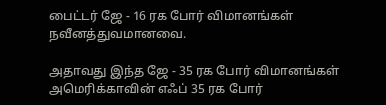பைட்டர் ஜே - 16 ரக போர் விமானங்கள் நவீனத்துவமானவை.

அதாவது இந்த ஜே - 35 ரக போர் விமானங்கள் அமெரிக்காவின் எஃப் 35 ரக போர்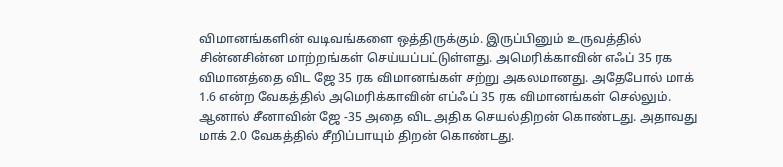விமானங்களின் வடிவங்களை ஒத்திருக்கும். இருப்பினும் உருவத்தில் சின்னசின்ன மாற்றங்கள் செய்யப்பட்டுள்ளது. அமெரிக்காவின் எஃப் 35 ரக விமானத்தை விட ஜே 35 ரக விமானங்கள் சற்று அகலமானது. அதேபோல் மாக் 1.6 என்ற வேகத்தில் அமெரிக்காவின் எப்ஃப் 35 ரக விமானங்கள் செல்லும். ஆனால் சீனாவின் ஜே -35 அதை விட அதிக செயல்திறன் கொண்டது. அதாவது மாக் 2.0 வேகத்தில் சீறிப்பாயும் திறன் கொண்டது.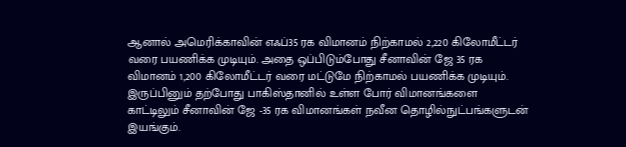ஆனால் அமெரிக்காவின் எஃப்35 ரக விமானம் நிற்காமல் 2,220 கிலோமீட்டர் வரை பயணிக்க முடியும். அதை ஒப்பிடும்போது சீனாவின் ஜே 35 ரக விமானம் 1,200 கிலோமீட்டர் வரை மட்டுமே நிற்காமல் பயணிக்க முடியும். இருப்பினும் தற்போது பாகிஸ்தானில் உள்ள போர் விமானங்களை காட்டிலும் சீனாவின் ஜே -35 ரக விமானங்கள் நவீன தொழில்நுட்பங்களுடன் இயங்கும்.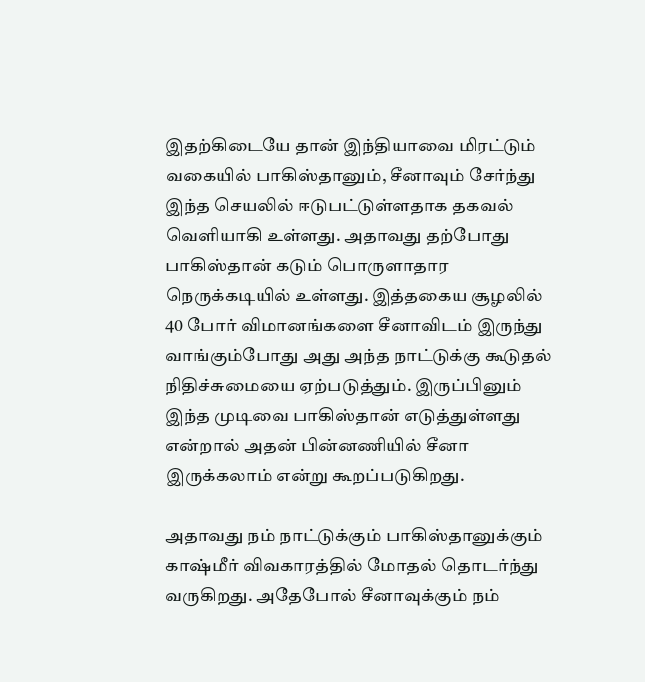இதற்கிடையே தான் இந்தியாவை மிரட்டும் வகையில் பாகிஸ்தானும், சீனாவும் சேர்ந்து இந்த செயலில் ஈடுபட்டுள்ளதாக தகவல் வெளியாகி உள்ளது. அதாவது தற்போது பாகிஸ்தான் கடும் பொருளாதார நெருக்கடியில் உள்ளது. இத்தகைய சூழலில் 40 போர் விமானங்களை சீனாவிடம் இருந்து வாங்கும்போது அது அந்த நாட்டுக்கு கூடுதல் நிதிச்சுமையை ஏற்படுத்தும். இருப்பினும் இந்த முடிவை பாகிஸ்தான் எடுத்துள்ளது என்றால் அதன் பின்னணியில் சீனா இருக்கலாம் என்று கூறப்படுகிறது.

அதாவது நம் நாட்டுக்கும் பாகிஸ்தானுக்கும் காஷ்மீர் விவகாரத்தில் மோதல் தொடர்ந்து வருகிறது. அதேபோல் சீனாவுக்கும் நம்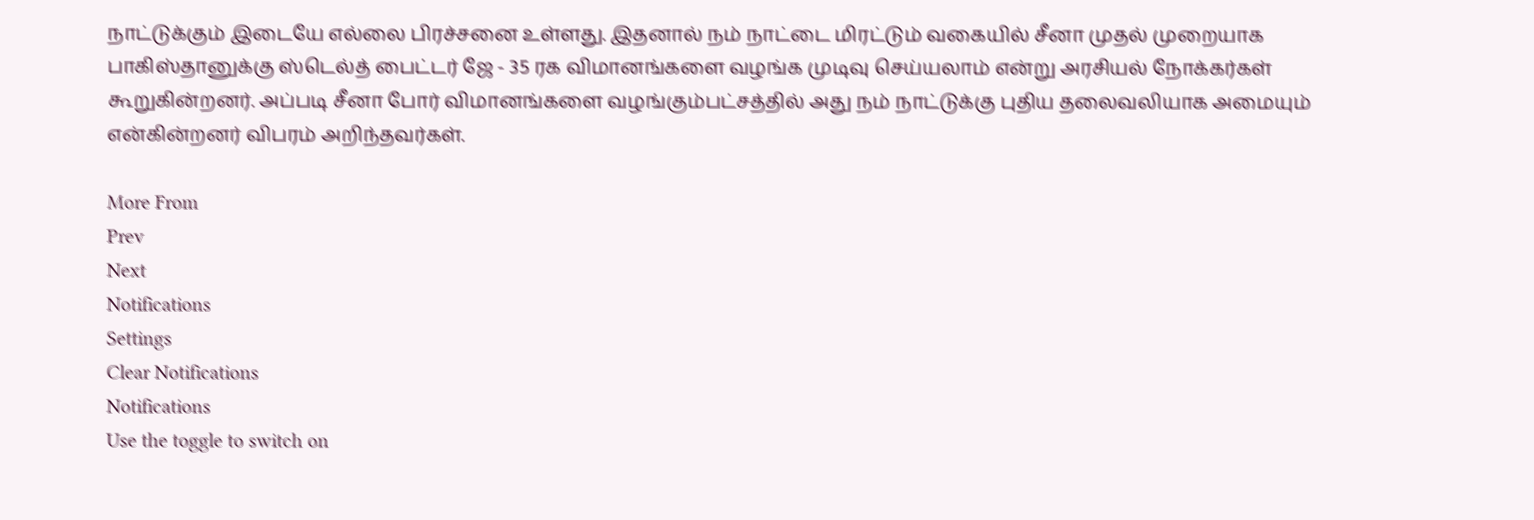நாட்டுக்கும் இடையே எல்லை பிரச்சனை உள்ளது. இதனால் நம் நாட்டை மிரட்டும் வகையில் சீனா முதல் முறையாக பாகிஸ்தானுக்கு ஸ்டெல்த் பைட்டர் ஜே - 35 ரக விமானங்களை வழங்க முடிவு செய்யலாம் என்று அரசியல் நோக்கர்கள் கூறுகின்றனர். அப்படி சீனா போர் விமானங்களை வழங்கும்பட்சத்தில் அது நம் நாட்டுக்கு புதிய தலைவலியாக அமையும் என்கின்றனர் விபரம் அறிந்தவர்கள்.

More From
Prev
Next
Notifications
Settings
Clear Notifications
Notifications
Use the toggle to switch on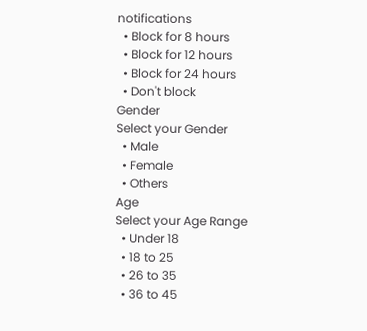notifications
  • Block for 8 hours
  • Block for 12 hours
  • Block for 24 hours
  • Don't block
Gender
Select your Gender
  • Male
  • Female
  • Others
Age
Select your Age Range
  • Under 18
  • 18 to 25
  • 26 to 35
  • 36 to 45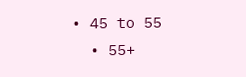• 45 to 55
  • 55+